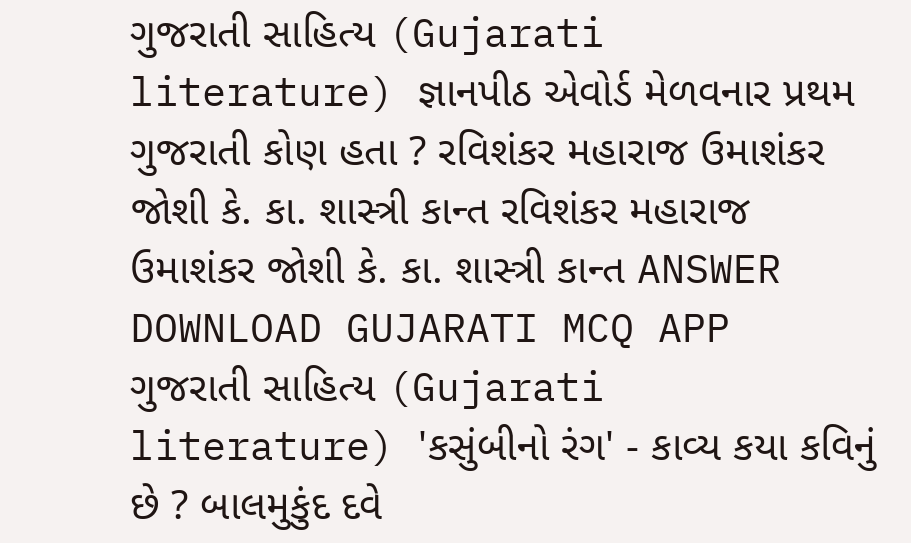ગુજરાતી સાહિત્ય (Gujarati literature) જ્ઞાનપીઠ એવોર્ડ મેળવનાર પ્રથમ ગુજરાતી કોણ હતા ? રવિશંકર મહારાજ ઉમાશંકર જોશી કે. કા. શાસ્ત્રી કાન્ત રવિશંકર મહારાજ ઉમાશંકર જોશી કે. કા. શાસ્ત્રી કાન્ત ANSWER DOWNLOAD GUJARATI MCQ APP
ગુજરાતી સાહિત્ય (Gujarati literature) 'કસુંબીનો રંગ' - કાવ્ય કયા કવિનું છે ? બાલમુકુંદ દવે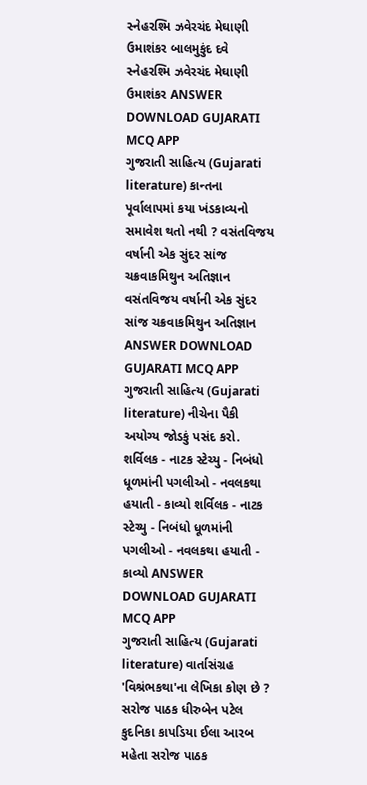સ્નેહરશ્મિ ઝવેરચંદ મેઘાણી ઉમાશંકર બાલમુકુંદ દવે સ્નેહરશ્મિ ઝવેરચંદ મેઘાણી ઉમાશંકર ANSWER DOWNLOAD GUJARATI MCQ APP
ગુજરાતી સાહિત્ય (Gujarati literature) કાન્તના પૂર્વાલાપમાં કયા ખંડકાવ્યનો સમાવેશ થતો નથી ? વસંતવિજય વર્ષાની એક સુંદર સાંજ ચક્રવાકમિથુન અતિજ્ઞાન વસંતવિજય વર્ષાની એક સુંદર સાંજ ચક્રવાકમિથુન અતિજ્ઞાન ANSWER DOWNLOAD GUJARATI MCQ APP
ગુજરાતી સાહિત્ય (Gujarati literature) નીચેના પૈકી અયોગ્ય જોડકું પસંદ કરો. શર્વિલક - નાટક સ્ટેચ્યુ - નિબંધો ધૂળમાંની પગલીઓ - નવલકથા હયાતી - કાવ્યો શર્વિલક - નાટક સ્ટેચ્યુ - નિબંધો ધૂળમાંની પગલીઓ - નવલકથા હયાતી - કાવ્યો ANSWER DOWNLOAD GUJARATI MCQ APP
ગુજરાતી સાહિત્ય (Gujarati literature) વાર્તાસંગ્રહ 'વિશ્રંભકથા'ના લેખિકા કોણ છે ? સરોજ પાઠક ધીરુબેન પટેલ કુદનિકા કાપડિયા ઈલા આરબ મહેતા સરોજ પાઠક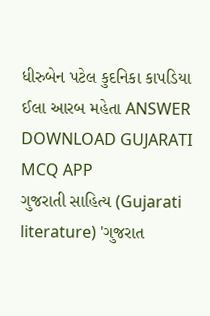ધીરુબેન પટેલ કુદનિકા કાપડિયા ઈલા આરબ મહેતા ANSWER DOWNLOAD GUJARATI MCQ APP
ગુજરાતી સાહિત્ય (Gujarati literature) 'ગુજરાત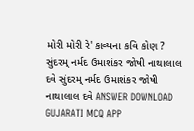મોરી મોરી રે' કાવ્યના કવિ કોણ ? સુંદરમ્ નર્મદ ઉમાશંકર જોષી નાથાલાલ દવે સુંદરમ્ નર્મદ ઉમાશંકર જોષી નાથાલાલ દવે ANSWER DOWNLOAD GUJARATI MCQ APP